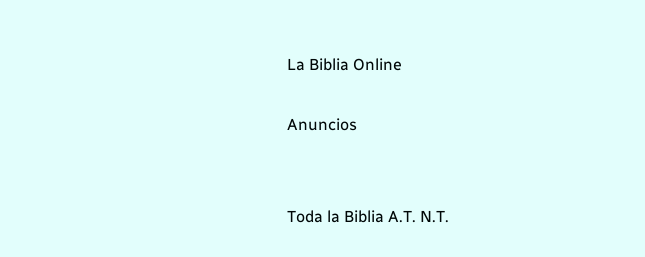La Biblia Online

Anuncios


Toda la Biblia A.T. N.T.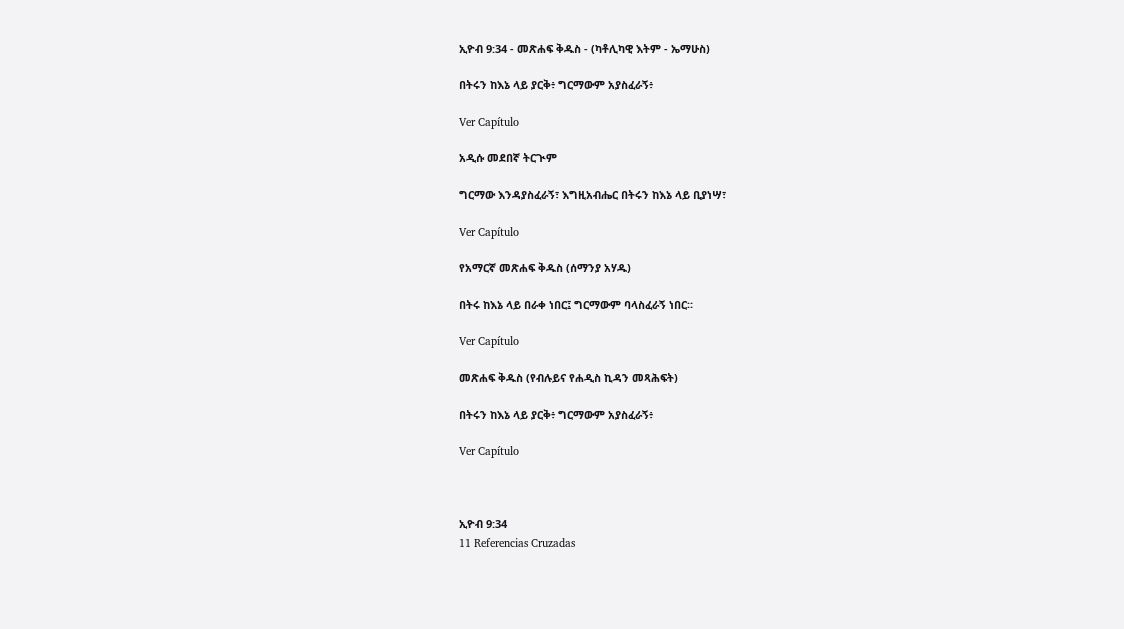ኢዮብ 9:34 - መጽሐፍ ቅዱስ - (ካቶሊካዊ እትም - ኤማሁስ)

በትሩን ከእኔ ላይ ያርቅ፥ ግርማውም አያስፈራኝ፥

Ver Capítulo

አዲሱ መደበኛ ትርጒም

ግርማው እንዳያስፈራኝ፣ እግዚአብሔር በትሩን ከእኔ ላይ ቢያነሣ፣

Ver Capítulo

የአማርኛ መጽሐፍ ቅዱስ (ሰማንያ አሃዱ)

በትሩ ከእኔ ላይ በራቀ ነበር፤ ግርማውም ባላስፈራኝ ነበር።

Ver Capítulo

መጽሐፍ ቅዱስ (የብሉይና የሐዲስ ኪዳን መጻሕፍት)

በትሩን ከእኔ ላይ ያርቅ፥ ግርማውም አያስፈራኝ፥

Ver Capítulo



ኢዮብ 9:34
11 Referencias Cruzadas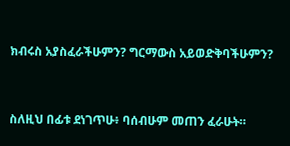ክብሩስ አያስፈራችሁምን? ግርማውስ አይወድቅባችሁምን?


ስለዚህ በፊቱ ደነገጥሁ፥ ባሰብሁም መጠን ፈራሁት።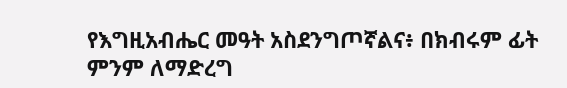የእግዚአብሔር መዓት አስደንግጦኛልና፥ በክብሩም ፊት ምንም ለማድረግ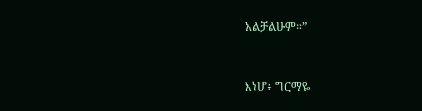አልቻልሁም።”


እነሆ፥ ግርማዬ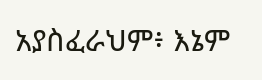አያስፈራህም፥ እኔም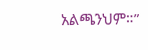አልጫንህም።”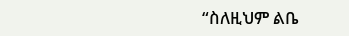“ስለዚህም ልቤ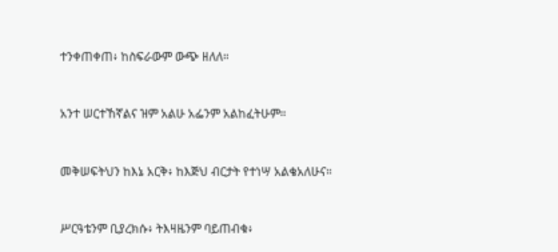ተንቀጠቀጠ፥ ከስፍራውም ውጭ ዘለለ።


አንተ ሠርተኸኛልና ዝም አልሁ አፌንም አልከፈትሁም።


መቅሠፍትህን ከእኔ አርቅ፥ ከእጅህ ብርታት የተነሣ አልቄአለሁና።


ሥርዓቴንም ቢያረክሱ፥ ትእዛዜንም ባይጠብቁ፥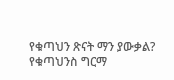የቁጣህን ጽናት ማን ያውቃል? የቁጣህንስ ግርማ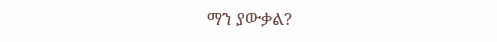ማን ያውቃል?